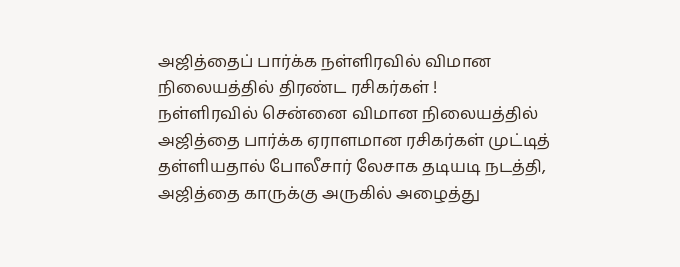அஜித்தைப் பார்க்க நள்ளிரவில் விமான நிலையத்தில் திரண்ட ரசிகர்கள் !
நள்ளிரவில் சென்னை விமான நிலையத்தில் அஜித்தை பார்க்க ஏராளமான ரசிகர்கள் முட்டித் தள்ளியதால் போலீசார் லேசாக தடியடி நடத்தி,
அஜித்தை காருக்கு அருகில் அழைத்து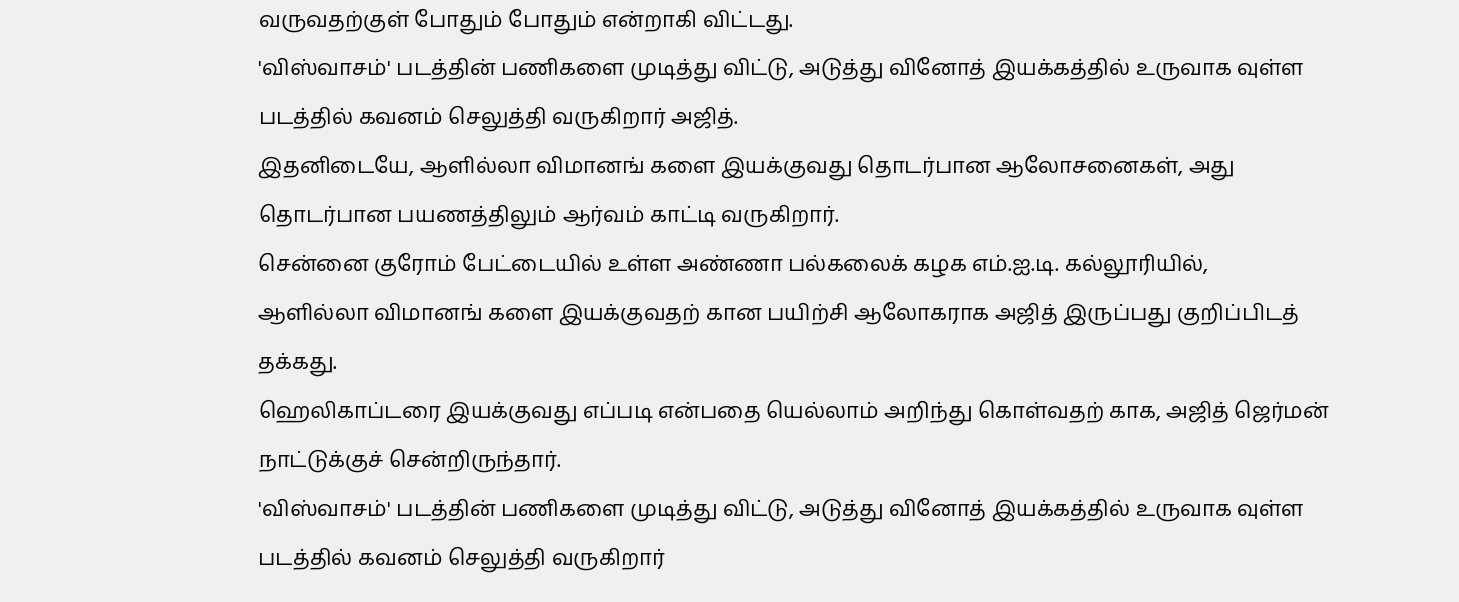வருவதற்குள் போதும் போதும் என்றாகி விட்டது.
'விஸ்வாசம்' படத்தின் பணிகளை முடித்து விட்டு, அடுத்து வினோத் இயக்கத்தில் உருவாக வுள்ள படத்தில் கவனம் செலுத்தி வருகிறார் அஜித்.
இதனிடையே, ஆளில்லா விமானங் களை இயக்குவது தொடர்பான ஆலோசனைகள், அது தொடர்பான பயணத்திலும் ஆர்வம் காட்டி வருகிறார்.
சென்னை குரோம் பேட்டையில் உள்ள அண்ணா பல்கலைக் கழக எம்.ஐ.டி. கல்லூரியில்,
ஆளில்லா விமானங் களை இயக்குவதற் கான பயிற்சி ஆலோகராக அஜித் இருப்பது குறிப்பிடத் தக்கது.
ஹெலிகாப்டரை இயக்குவது எப்படி என்பதை யெல்லாம் அறிந்து கொள்வதற் காக, அஜித் ஜெர்மன் நாட்டுக்குச் சென்றிருந்தார்.
'விஸ்வாசம்' படத்தின் பணிகளை முடித்து விட்டு, அடுத்து வினோத் இயக்கத்தில் உருவாக வுள்ள படத்தில் கவனம் செலுத்தி வருகிறார்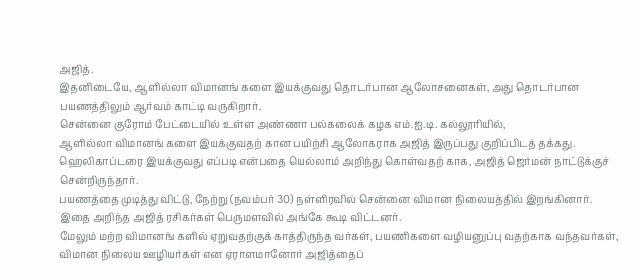அஜித்.
இதனிடையே, ஆளில்லா விமானங் களை இயக்குவது தொடர்பான ஆலோசனைகள், அது தொடர்பான பயணத்திலும் ஆர்வம் காட்டி வருகிறார்.
சென்னை குரோம் பேட்டையில் உள்ள அண்ணா பல்கலைக் கழக எம்.ஐ.டி. கல்லூரியில்,
ஆளில்லா விமானங் களை இயக்குவதற் கான பயிற்சி ஆலோகராக அஜித் இருப்பது குறிப்பிடத் தக்கது.
ஹெலிகாப்டரை இயக்குவது எப்படி என்பதை யெல்லாம் அறிந்து கொள்வதற் காக, அஜித் ஜெர்மன் நாட்டுக்குச் சென்றிருந்தார்.
பயணத்தை முடித்து விட்டு, நேற்று (நவம்பர் 30) நள்ளிரவில் சென்னை விமான நிலையத்தில் இறங்கினார்.
இதை அறிந்த அஜித் ரசிகர்கள் பெருமளவில் அங்கே கூடி விட்டனர்.
மேலும் மற்ற விமானங் களில் ஏறுவதற்குக் காத்திருந்த வர்கள், பயணிகளை வழியனுப்பு வதற்காக வந்தவர்கள்,
விமான நிலைய ஊழியர்கள் என ஏராளமானோர் அஜித்தைப்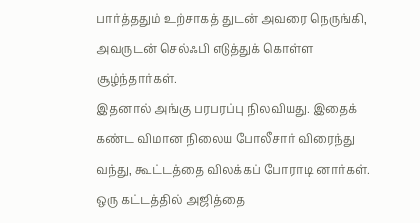பார்த்ததும் உற்சாகத் துடன் அவரை நெருங்கி, அவருடன் செல்ஃபி எடுத்துக் கொள்ள சூழ்ந்தார்கள்.
இதனால் அங்கு பரபரப்பு நிலவியது. இதைக் கண்ட விமான நிலைய போலீசார் விரைந்து வந்து, கூட்டத்தை விலக்கப் போராடி னார்கள்.
ஒரு கட்டத்தில் அஜித்தை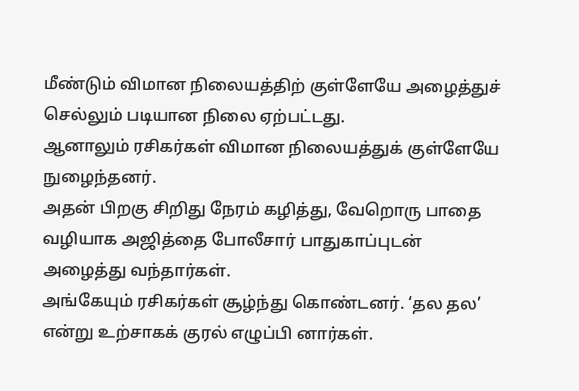மீண்டும் விமான நிலையத்திற் குள்ளேயே அழைத்துச் செல்லும் படியான நிலை ஏற்பட்டது.
ஆனாலும் ரசிகர்கள் விமான நிலையத்துக் குள்ளேயே நுழைந்தனர்.
அதன் பிறகு சிறிது நேரம் கழித்து, வேறொரு பாதை வழியாக அஜித்தை போலீசார் பாதுகாப்புடன் அழைத்து வந்தார்கள்.
அங்கேயும் ரசிகர்கள் சூழ்ந்து கொண்டனர். ‘தல தல’ என்று உற்சாகக் குரல் எழுப்பி னார்கள்.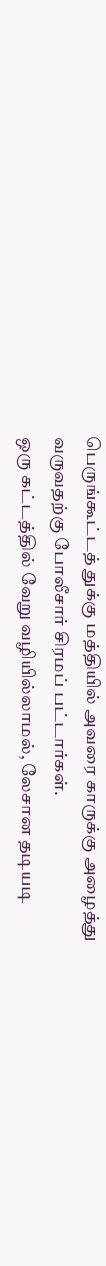பெருங்கூட்டத் துக்கு மத்தியில் அவரை காருக்கு அழைத்து வருவதற்கு போலீசார் சிரமப் பட்டார்கள்.
ஒரு கட்டத்தில் வேறு வழியில்லாமல், லேசான தடியடி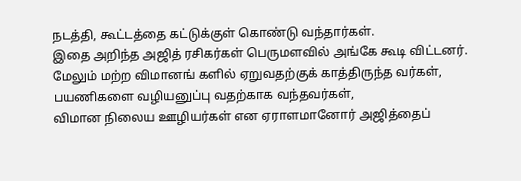நடத்தி, கூட்டத்தை கட்டுக்குள் கொண்டு வந்தார்கள்.
இதை அறிந்த அஜித் ரசிகர்கள் பெருமளவில் அங்கே கூடி விட்டனர்.
மேலும் மற்ற விமானங் களில் ஏறுவதற்குக் காத்திருந்த வர்கள், பயணிகளை வழியனுப்பு வதற்காக வந்தவர்கள்,
விமான நிலைய ஊழியர்கள் என ஏராளமானோர் அஜித்தைப்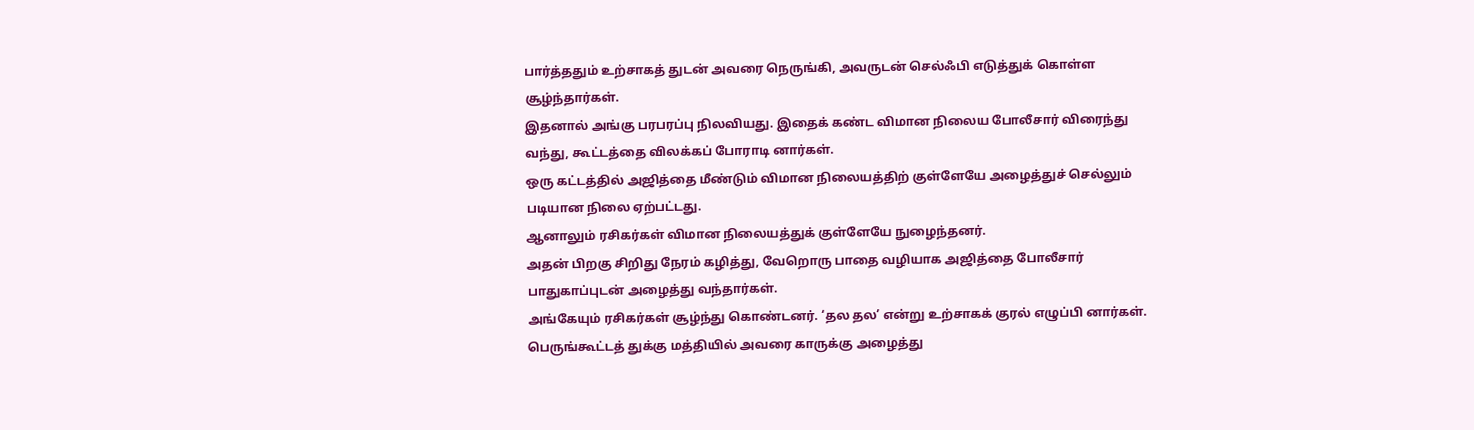பார்த்ததும் உற்சாகத் துடன் அவரை நெருங்கி, அவருடன் செல்ஃபி எடுத்துக் கொள்ள சூழ்ந்தார்கள்.
இதனால் அங்கு பரபரப்பு நிலவியது. இதைக் கண்ட விமான நிலைய போலீசார் விரைந்து வந்து, கூட்டத்தை விலக்கப் போராடி னார்கள்.
ஒரு கட்டத்தில் அஜித்தை மீண்டும் விமான நிலையத்திற் குள்ளேயே அழைத்துச் செல்லும் படியான நிலை ஏற்பட்டது.
ஆனாலும் ரசிகர்கள் விமான நிலையத்துக் குள்ளேயே நுழைந்தனர்.
அதன் பிறகு சிறிது நேரம் கழித்து, வேறொரு பாதை வழியாக அஜித்தை போலீசார் பாதுகாப்புடன் அழைத்து வந்தார்கள்.
அங்கேயும் ரசிகர்கள் சூழ்ந்து கொண்டனர். ‘தல தல’ என்று உற்சாகக் குரல் எழுப்பி னார்கள்.
பெருங்கூட்டத் துக்கு மத்தியில் அவரை காருக்கு அழைத்து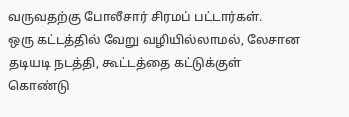வருவதற்கு போலீசார் சிரமப் பட்டார்கள்.
ஒரு கட்டத்தில் வேறு வழியில்லாமல், லேசான தடியடி நடத்தி, கூட்டத்தை கட்டுக்குள் கொண்டு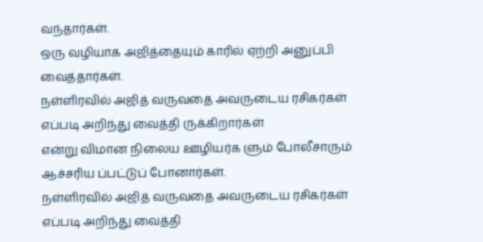வந்தார்கள்.
ஒரு வழியாக அஜித்தையும் காரில் ஏற்றி அனுப்பி வைத்தார்கள்.
நள்ளிரவில் அஜித் வருவதை அவருடைய ரசிகர்கள் எப்படி அறிந்து வைத்தி ருக்கிறார்கள்
என்று விமான நிலைய ஊழியர்க ளும் போலீசாரும் ஆச்சரிய ப்பட்டுப் போனார்கள்.
நள்ளிரவில் அஜித் வருவதை அவருடைய ரசிகர்கள் எப்படி அறிந்து வைத்தி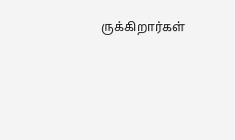ருக்கிறார்கள்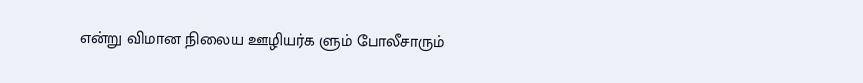என்று விமான நிலைய ஊழியர்க ளும் போலீசாரும்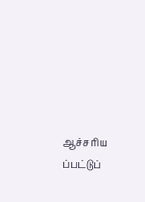ஆச்சரிய ப்பட்டுப்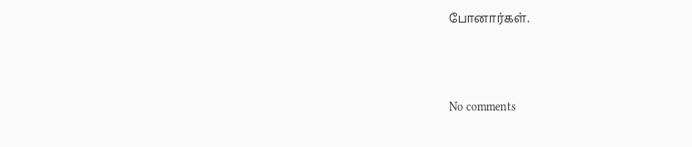போனார்கள்.



No comments